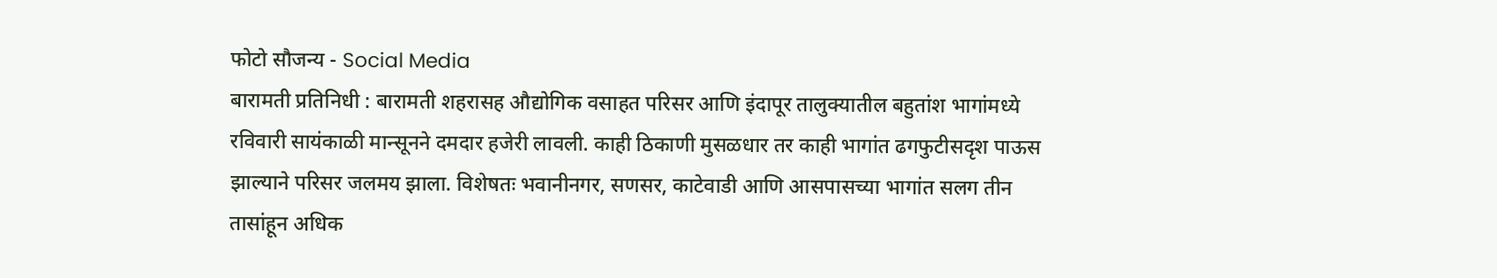फोटो सौजन्य - Social Media
बारामती प्रतिनिधी : बारामती शहरासह औद्योगिक वसाहत परिसर आणि इंदापूर तालुक्यातील बहुतांश भागांमध्ये रविवारी सायंकाळी मान्सूनने दमदार हजेरी लावली. काही ठिकाणी मुसळधार तर काही भागांत ढगफुटीसदृश पाऊस झाल्याने परिसर जलमय झाला. विशेषतः भवानीनगर, सणसर, काटेवाडी आणि आसपासच्या भागांत सलग तीन तासांहून अधिक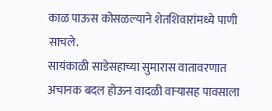काळ पाऊस कोसळल्याने शेतशिवारांमध्ये पाणी साचले.
सायंकाळी साडेसहाच्या सुमारास वातावरणात अचानक बदल होऊन वादळी वाऱ्यासह पावसाला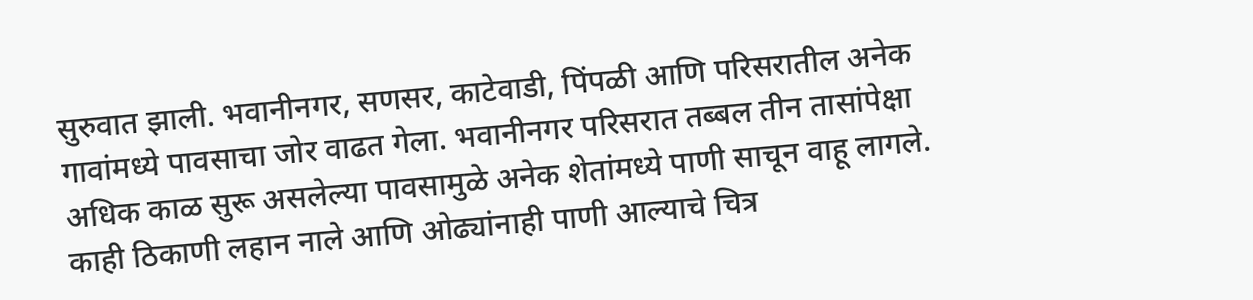सुरुवात झाली. भवानीनगर, सणसर, काटेवाडी, पिंपळी आणि परिसरातील अनेक गावांमध्ये पावसाचा जोर वाढत गेला. भवानीनगर परिसरात तब्बल तीन तासांपेक्षा अधिक काळ सुरू असलेल्या पावसामुळे अनेक शेतांमध्ये पाणी साचून वाहू लागले. काही ठिकाणी लहान नाले आणि ओढ्यांनाही पाणी आल्याचे चित्र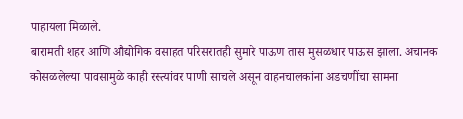पाहायला मिळाले.
बारामती शहर आणि औद्योगिक वसाहत परिसरातही सुमारे पाऊण तास मुसळधार पाऊस झाला. अचानक कोसळलेल्या पावसामुळे काही रस्त्यांवर पाणी साचले असून वाहनचालकांना अडचणींचा सामना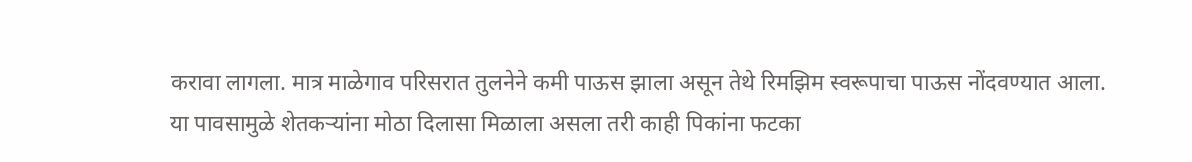करावा लागला. मात्र माळेगाव परिसरात तुलनेने कमी पाऊस झाला असून तेथे रिमझिम स्वरूपाचा पाऊस नोंदवण्यात आला.
या पावसामुळे शेतकऱ्यांना मोठा दिलासा मिळाला असला तरी काही पिकांना फटका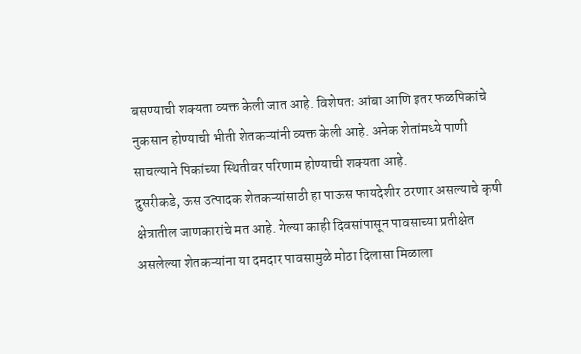बसण्याची शक्यता व्यक्त केली जात आहे. विशेषतः आंबा आणि इतर फळपिकांचे नुकसान होण्याची भीती शेतकऱ्यांनी व्यक्त केली आहे. अनेक शेतांमध्ये पाणी साचल्याने पिकांच्या स्थितीवर परिणाम होण्याची शक्यता आहे.
दुसरीकडे, ऊस उत्पादक शेतकऱ्यांसाठी हा पाऊस फायदेशीर ठरणार असल्याचे कृषी क्षेत्रातील जाणकारांचे मत आहे. गेल्या काही दिवसांपासून पावसाच्या प्रतीक्षेत असलेल्या शेतकऱ्यांना या दमदार पावसामुळे मोठा दिलासा मिळाला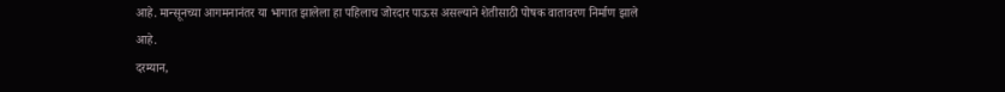आहे. मान्सूनच्या आगमनानंतर या भागात झालेला हा पहिलाच जोरदार पाऊस असल्याने शेतीसाठी पोषक वातावरण निर्माण झाले आहे.
दरम्यान,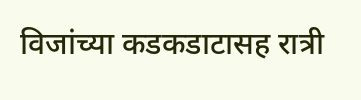विजांच्या कडकडाटासह रात्री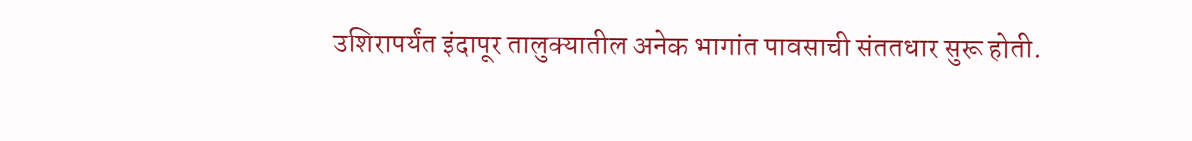उशिरापर्यंत इंदापूर तालुक्यातील अनेक भागांत पावसाची संततधार सुरू होती.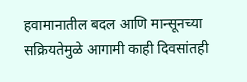हवामानातील बदल आणि मान्सूनच्या सक्रियतेमुळे आगामी काही दिवसांतही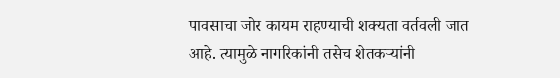पावसाचा जोर कायम राहण्याची शक्यता वर्तवली जात आहे. त्यामुळे नागरिकांनी तसेच शेतकऱ्यांनी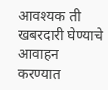आवश्यक ती खबरदारी घेण्याचे आवाहन करण्यात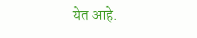येत आहे.